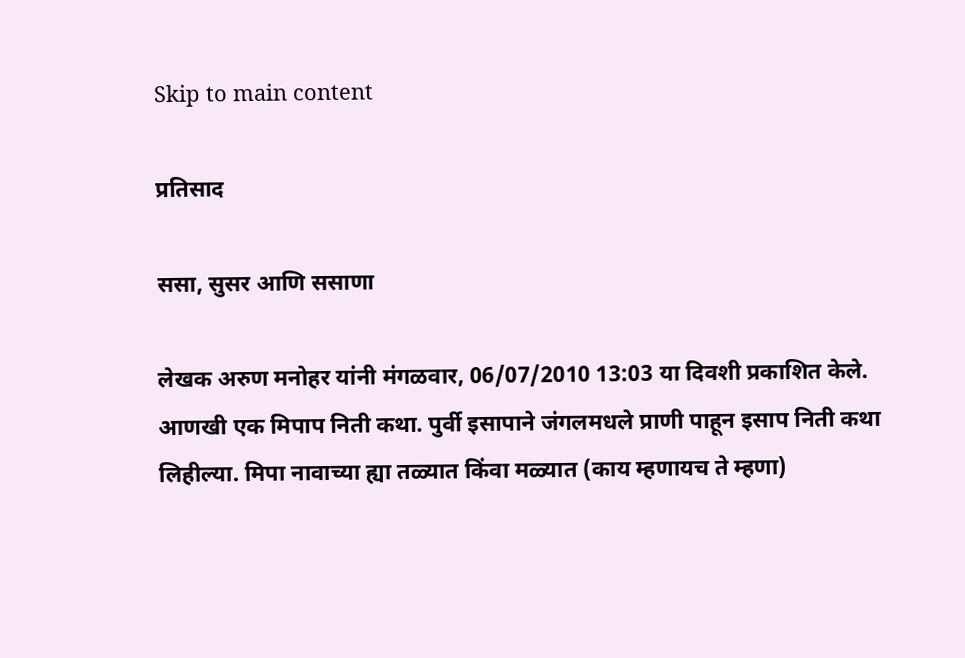Skip to main content

प्रतिसाद

ससा, सुसर आणि ससाणा

लेखक अरुण मनोहर यांनी मंगळवार, 06/07/2010 13:03 या दिवशी प्रकाशित केले.
आणखी एक मिपाप निती कथा. पुर्वी इसापाने जंगलमधले प्राणी पाहून इसाप निती कथा लिहील्या. मिपा नावाच्या ह्या तळ्यात किंवा मळ्यात (काय म्हणायच ते म्हणा)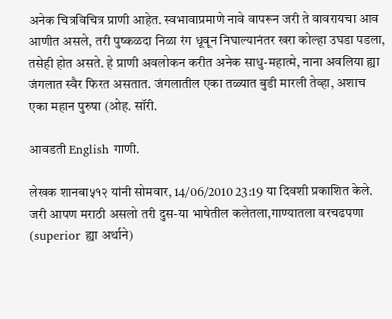अनेक चित्रविचित्र प्राणी आहेत. स्वभावाप्रमाणे नावे वापरून जरी ते वावरायचा आव आणीत असले, तरी पुष्कळदा निळा रंग धूवून निघाल्यानंतर खरा कोल्हा उघडा पडला, तसेही होत असते. हे प्राणी अवलोकन करीत अनेक साधु-महात्मे, नाना अवलिया ह्या जंगलात स्वैर फिरत असतात. जंगलातील एका तळ्यात बुडी मारली तेव्हा, अशाच एका महान पुरुषा (ओह. सॉरी.

आवडती English गाणी.

लेखक शानबा५१२ यांनी सोमवार, 14/06/2010 23:19 या दिवशी प्रकाशित केले.
जरी आपण मराठी असलो तरी दुस-या भाषेतील कलेतला,गाण्यातला वरचढपणा (superior ह्या अर्थाने)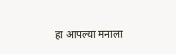हा आपल्या मनाला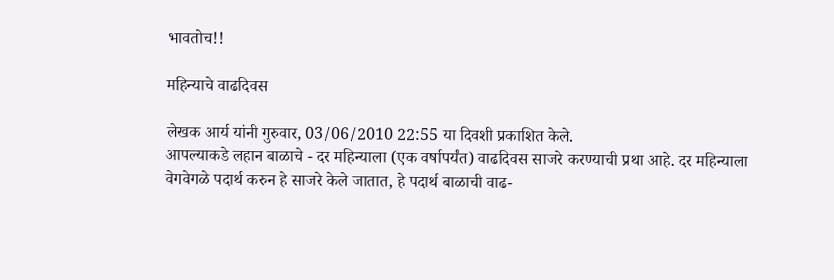भावतोच!!

महिन्याचे वाढदिवस

लेखक आर्य यांनी गुरुवार, 03/06/2010 22:55 या दिवशी प्रकाशित केले.
आपल्याकडे लहान बाळाचे - दर महिन्याला (एक वर्षापर्यंत) वाढदिवस साजरे करण्याची प्रथा आहे. दर महिन्याला वेगवेगळे पदार्थ करुन हे साजरे केले जातात, हे पदार्थ बाळाची वाढ-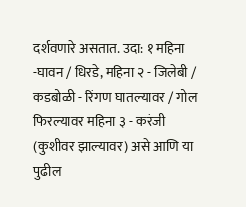दर्शवणारे असतात. उदा: १ महिना -घावन / धिरडे, महिना २ - जिलेबी / कडबोळी - रिंगण घातल्यावर / गोल फिरल्यावर महिना ३ - करंजी (कुशीवर झाल्यावर) असे आणि या पुढील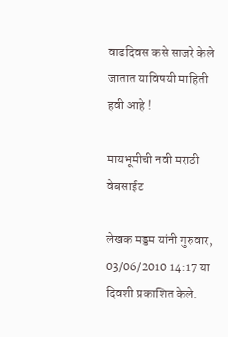वाढदिवस कसे साजरे केले जातात याविषयी माहिती हवी आहे !

मायभूमीची नवी मराठी वेबसाईट

लेखक मड्डम यांनी गुरुवार, 03/06/2010 14:17 या दिवशी प्रकाशित केले.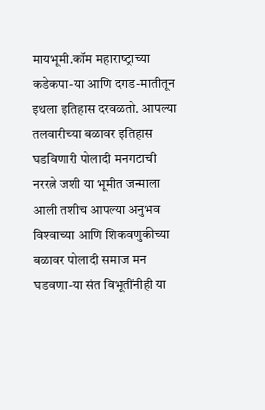मायभूमी.कॉम महाराष्‍ट्राच्‍या कडेकपा-या आणि दगड-मातीतून इथला इतिहास दरवळतो. आपल्‍या तलवारीच्‍या बळावर इतिहास घडविणारी पोलादी मनगटाची नररत्ने जशी या भूमीत जन्‍माला आली तशीच आपल्‍या अनुभव विश्‍वाच्‍या आणि शिक‍वणुकीच्‍या बळावर पोलादी समाज मन घडवणा-या संत विभूतींनीही या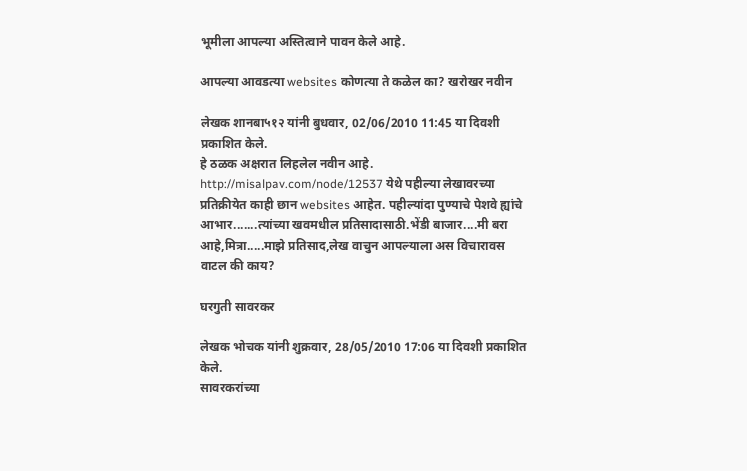भूमीला आपल्‍या अस्तित्‍वाने पावन केले आहे.

आपल्या आवडत्या websites कोणत्या ते कळेल का? खरोखर नवीन

लेखक शानबा५१२ यांनी बुधवार, 02/06/2010 11:45 या दिवशी प्रकाशित केले.
हे ठळक अक्षरात लिहलेल नवीन आहे. http://misalpav.com/node/12537 येथे पहील्या लेखावरच्या प्रतिक्रीयेत काही छान websites आहेत. पहील्यांदा पुण्याचे पेशवे ह्यांचे आभार.......त्यांच्या खवमधील प्रतिसादासाठी.भेंडी बाजार....मी बरा आहे,मित्रा.....माझे प्रतिसाद,लेख वाचुन आपल्याला अस विचारावस वाटल की काय?

घरगुती सावरकर

लेखक भोचक यांनी शुक्रवार, 28/05/2010 17:06 या दिवशी प्रकाशित केले.
सावरकरांच्या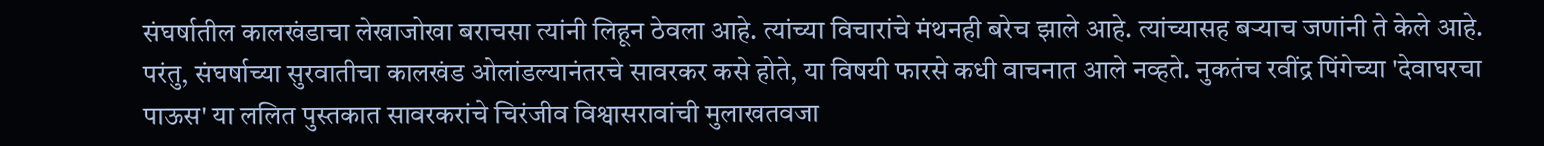संघर्षातील कालखंडाचा लेखाजोखा बराचसा त्यांनी लिहून ठेवला आहे. त्यांच्या विचारांचे मंथनही बरेच झाले आहे. त्यांच्यासह बर्‍याच जणांनी ते केले आहे. परंतु, संघर्षाच्या सुरवातीचा कालखंड ओलांडल्यानंतरचे सावरकर कसे होते, या विषयी फारसे कधी वाचनात आले नव्हते. नुकतंच रवींद्र पिंगेच्या 'देवाघरचा पाऊस' या ललित पुस्तकात सावरकरांचे चिरंजीव विश्वासरावांची मुलाखतवजा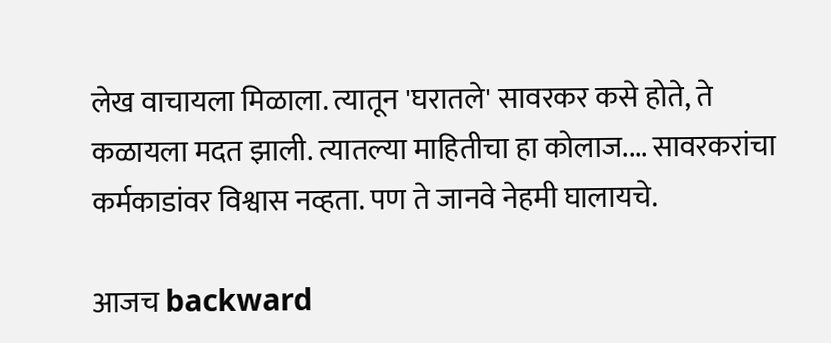लेख वाचायला मिळाला. त्यातून 'घरातले' सावरकर कसे होते, ते कळायला मदत झाली. त्यातल्या माहितीचा हा कोलाज.... सावरकरांचा कर्मकाडांवर विश्वास नव्हता. पण ते जानवे नेहमी घालायचे.

आजच backward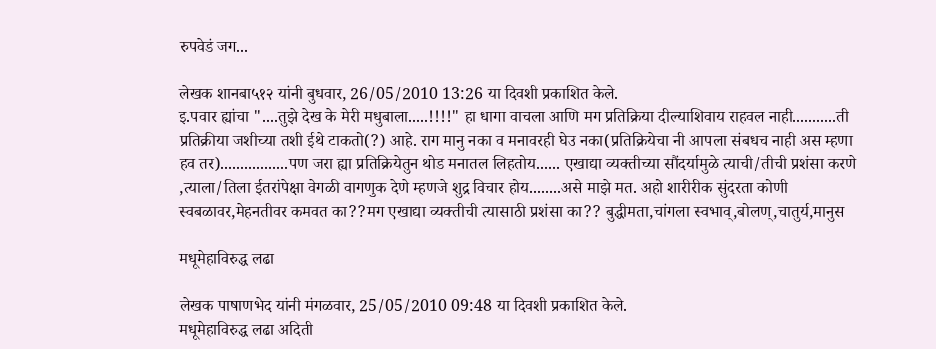रुपवेडं जग...

लेखक शानबा५१२ यांनी बुधवार, 26/05/2010 13:26 या दिवशी प्रकाशित केले.
इ.पवार ह्यांचा "....तुझे देख के मेरी मधुबाला.....!!!!" हा धागा वाचला आणि मग प्रतिक्रिया दील्याशिवाय राहवल नाही...........ती प्रतिक्रीया जशीच्या तशी ईथे टाकतो(?) आहे. राग मानु नका व मनावरही घेउ नका(प्रतिक्रियेचा नी आपला संबधच नाही अस म्हणा हव तर).................पण जरा ह्या प्रतिक्रियेतुन थोड मनातल लिहतोय...... एखाद्या व्यक्तीच्या सौंदर्यामुळे त्याची/तीची प्रशंसा करणे ,त्याला/तिला ईतरांपेक्षा वेगळी वागणुक देणे म्हणजे शुद्र विचार होय........असे माझे मत. अहो शारीरीक सुंदरता कोणी स्वबळावर,मेहनतीवर कमवत का??मग एखाद्या व्यक्तीची त्यासाठी प्रशंसा का?? बुद्धीमता,चांगला स्वभाव्,बोलण्,चातुर्य,मानुस

मधूमेहाविरुद्ध लढा

लेखक पाषाणभेद यांनी मंगळवार, 25/05/2010 09:48 या दिवशी प्रकाशित केले.
मधूमेहाविरुद्ध लढा अदिती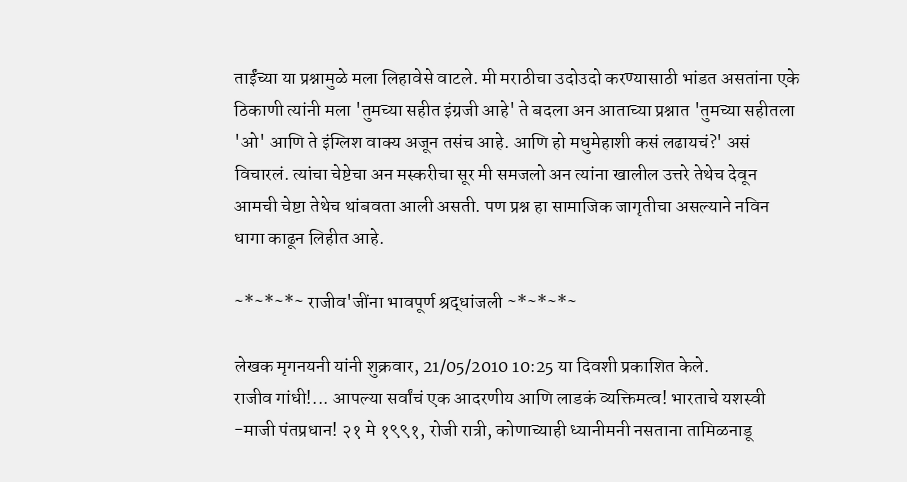ताईंच्या या प्रश्नामुळे मला लिहावेसे वाटले. मी मराठीचा उदोउदो करण्यासाठी भांडत असतांना एके ठिकाणी त्यांनी मला 'तुमच्या सहीत इंग्रजी आहे' ते बदला अन आताच्या प्रश्नात 'तुमच्या सहीतला 'ओ' आणि ते इंग्लिश वाक्य अजून तसंच आहे. आणि हो मधुमेहाशी कसं लढायचं?' असं विचारलं. त्यांचा चेष्टेचा अन मस्करीचा सूर मी समजलो अन त्यांना खालील उत्तरे तेथेच देवून आमची चेष्टा तेथेच थांबवता आली असती. पण प्रश्न हा सामाजिक जागृतीचा असल्याने नविन धागा काढून लिहीत आहे.

~*~*~*~ राजीव'जींना भावपूर्ण श्रद्धांजली ~*~*~*~

लेखक मृगनयनी यांनी शुक्रवार, 21/05/2010 10:25 या दिवशी प्रकाशित केले.
राजीव गांधी!... आपल्या सर्वांचं एक आदरणीय आणि लाडकं व्यक्तिमत्व! भारताचे यशस्वी -माजी पंतप्रधान! २१ मे १९९१, रोजी रात्री, कोणाच्याही ध्यानीमनी नसताना तामिळनाडू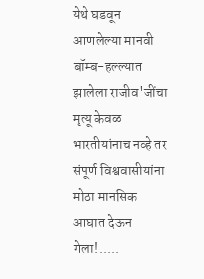येथे घडवून आणलेल्या मानवी बॉम्ब-हल्ल्यात झालेला राजीव'जींचा मृत्यू केवळ भारतीयांनाच नव्हे तर संपूर्ण विश्ववासीयांना मोठा मानसिक आघात देऊन गेला!.....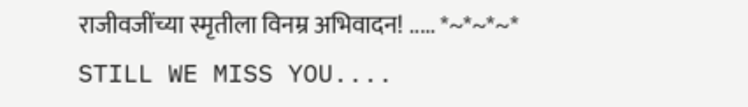राजीवजींच्या स्मृतीला विनम्र अभिवादन! ..... *~*~*~* STILL WE MISS YOU....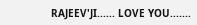RAJEEV'JI...... LOVE YOU.......